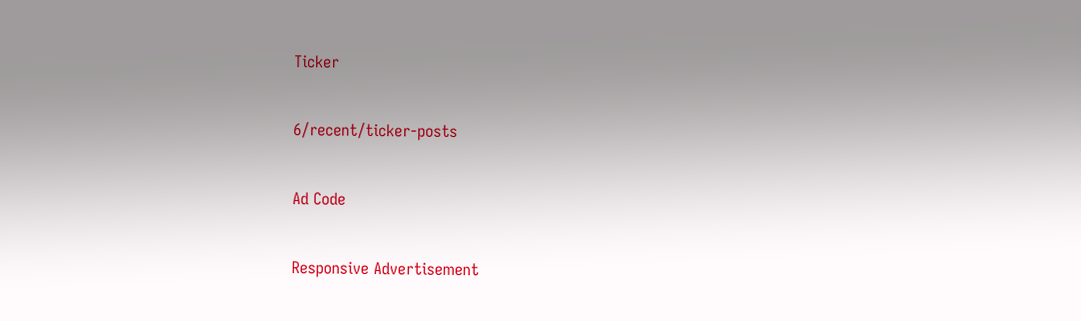Ticker

6/recent/ticker-posts

Ad Code

Responsive Advertisement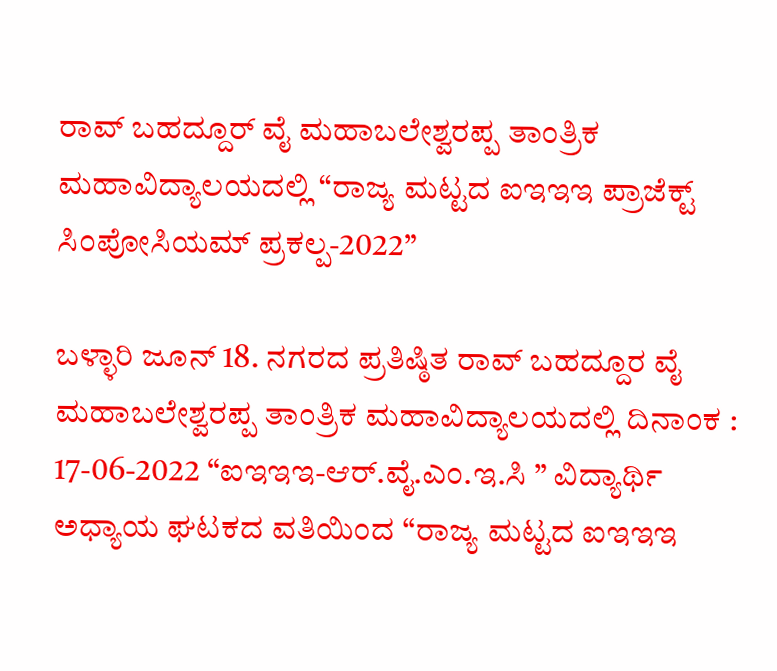ರಾವ್ ಬಹದ್ದೂರ್ ವೈ ಮಹಾಬಲೇಶ್ವರಪ್ಪ ತಾಂತ್ರಿಕ ಮಹಾವಿದ್ಯಾಲಯದಲ್ಲಿ “ರಾಜ್ಯ ಮಟ್ಟದ ಐಇಇಇ ಪ್ರಾಜೆಕ್ಟ್ ಸಿಂಪೋಸಿಯಮ್ ಪ್ರಕಲ್ಪ-2022”

ಬಳ್ಳಾರಿ ಜೂನ್ 18. ನಗರದ ಪ್ರತಿಷ್ಠಿತ ರಾವ್ ಬಹದ್ದೂರ ವೈ ಮಹಾಬಲೇಶ್ವರಪ್ಪ ತಾಂತ್ರಿಕ ಮಹಾವಿದ್ಯಾಲಯದಲ್ಲಿ ದಿನಾಂಕ : 17-06-2022 “ಐಇಇಇ-ಆರ್.ವೈ.ಎಂ.ಇ.ಸಿ ” ವಿದ್ಯಾರ್ಥಿ  ಅಧ್ಯಾಯ ಘಟಕದ ವತಿಯಿಂದ “ರಾಜ್ಯ ಮಟ್ಟದ ಐಇಇಇ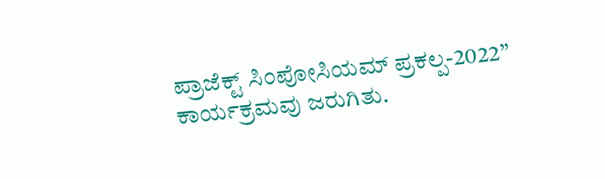ಪ್ರಾಜೆಕ್ಟ್ ಸಿಂಪೋಸಿಯಮ್ ಪ್ರಕಲ್ಪ-2022” ಕಾರ್ಯಕ್ರಮವು ಜರುಗಿತು.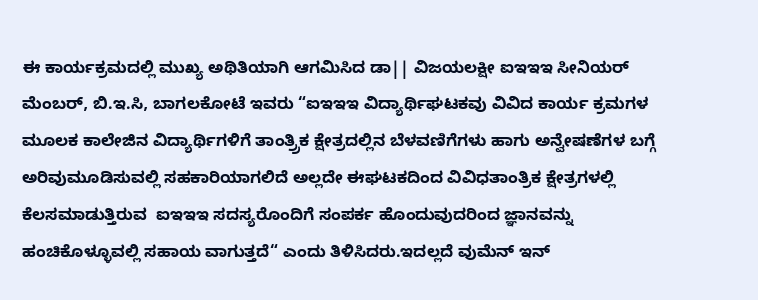ಈ ಕಾರ್ಯಕ್ರಮದಲ್ಲಿ ಮುಖ್ಯ ಅಥಿತಿಯಾಗಿ ಆಗಮಿಸಿದ ಡಾ|| ವಿಜಯಲಕ್ಷೀ ಐಇಇಇ ಸೀನಿಯರ್ ಮೆಂಬರ್, ಬಿ.ಇ.ಸಿ, ಬಾಗಲಕೋಟೆ ಇವರು “ಐಇಇಇ ವಿದ್ಯಾರ್ಥಿಘಟಕವು ವಿವಿದ ಕಾರ್ಯ ಕ್ರಮಗಳ ಮೂಲಕ ಕಾಲೇಜಿನ ವಿದ್ಯಾರ್ಥಿಗಳಿಗೆ ತಾಂತ್ರ್ರಿಕ ಕ್ಷೇತ್ರದಲ್ಲಿನ ಬೆಳವಣಿಗೆಗಳು ಹಾಗು ಅನ್ವೇಷಣೆಗಳ ಬಗ್ಗೆ  ಅರಿವುಮೂಡಿಸುವಲ್ಲಿ ಸಹಕಾರಿಯಾಗಲಿದೆ ಅಲ್ಲದೇ ಈಘಟಕದಿಂದ ವಿವಿಧತಾಂತ್ರಿಕ ಕ್ಷೇತ್ರಗಳಲ್ಲಿ ಕೆಲಸಮಾಡುತ್ತಿರುವ  ಐಇಇಇ ಸದಸ್ಯರೊಂದಿಗೆ ಸಂಪರ್ಕ ಹೊಂದುವುದರಿಂದ ಜ್ಞಾನವನ್ನು ಹಂಚಿಕೊಳ್ಳೂವಲ್ಲಿ ಸಹಾಯ ವಾಗುತ್ತದೆ“ ಎಂದು ತಿಳಿಸಿದರು.ಇದಲ್ಲದೆ ವುಮೆನ್ ಇನ್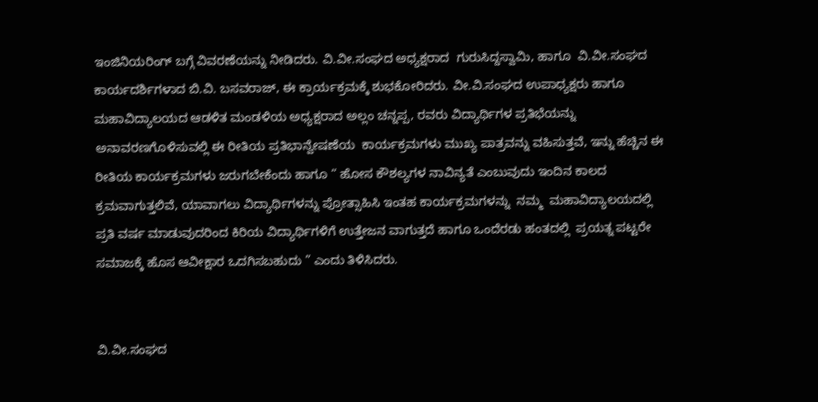ಇಂಜಿನಿಯರಿಂಗ್ ಬಗ್ಗೆ ವಿವರಣೆಯನ್ನು ನೀಡಿದರು. ವಿ.ವೀ.ಸಂಘದ ಅಧ್ಯಕ್ಷರಾದ  ಗುರುಸಿದ್ದಸ್ವಾಮಿ, ಹಾಗೂ  ವಿ.ವೀ.ಸಂಘದ ಕಾರ್ಯದರ್ಶಿಗಳಾದ ಬಿ.ವಿ. ಬಸವರಾಜ್, ಈ ಕ್ರಾರ್ಯಕ್ರಮಕ್ಕೆ ಶುಭಕೋರಿದರು. ವೀ.ವಿ.ಸಂಘದ ಉಪಾಧ್ಯಕ್ಷರು ಹಾಗೂ ಮಹಾವಿದ್ಯಾಲಯದ ಆಡಳಿತ ಮಂಡಳಿಯ ಅಧ್ಯಕ್ಷರಾದ ಅಲ್ಲಂ ಚನ್ನಪ್ಪ, ರವರು ವಿದ್ಯಾರ್ಥಿಗಳ ಪ್ರತಿಭೆಯನ್ನು ಅನಾವರಣಗೊಳಿಸುವಲ್ಲಿ ಈ ರೀತಿಯ ಪ್ರತಿಭಾನ್ವೇಷಣೆಯ  ಕಾರ್ಯಕ್ರಮಗಳು ಮುಖ್ಯ ಪಾತ್ರವನ್ನು ವಹಿಸುತ್ತವೆ, ಇನ್ನು ಹೆಚ್ಚಿನ ಈ ರೀತಿಯ ಕಾರ್ಯಕ್ರಮಗಳು ಜರುಗಬೇಕೆಂದು ಹಾಗೂ “ ಹೋಸ ಕೌಶಲ್ಯಗಳ ನಾವಿನ್ಯತೆ ಎಂಬುವುದು ಇಂದಿನ ಕಾಲದ ಕ್ರಮವಾಗುತ್ತಲಿವೆ, ಯಾವಾಗಲು ವಿದ್ಯಾರ್ಥಿಗಳನ್ನು ಪ್ರೋತ್ಸಾಹಿಸಿ ಇಂತಹ ಕಾರ್ಯಕ್ರಮಗಳನ್ನು  ನಮ್ಮ  ಮಹಾವಿದ್ಯಾಲಯದಲ್ಲಿ ಪ್ರತಿ ವರ್ಷ ಮಾಡುವುದರಿಂದ ಕಿರಿಯ ವಿದ್ಯಾರ್ಥಿಗಳಿಗೆ ಉತ್ತೇಜನ ವಾಗುತ್ತದೆ ಹಾಗೂ ಒಂದೆರಡು ಹಂತದಲ್ಲಿ  ಪ್ರಯತ್ನ ಪಟ್ಟರೇ ಸಮಾಜಕ್ಕೆ ಹೊಸ ಆವೀಕ್ಷಾರ ಒದಗಿಸಬಹುದು ” ಎಂದು ತಿಳಿಸಿದರು.


ವಿ.ವೀ.ಸಂಘದ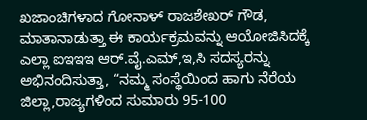ಖಜಾಂಚಿಗಳಾದ ಗೋನಾಳ್ ರಾಜಶೇಖರ್ ಗೌಡ, ಮಾತಾನಾಡುತ್ತಾ ಈ ಕಾರ್ಯಕ್ರಮವನ್ನು ಆಯೋಜಿಸಿದಕ್ಕೆ ಎಲ್ಲಾ ಐಇಇಇ ಆರ್.ವೈ.ಎಮ್,ಇ,ಸಿ ಸದಸ್ಯರನ್ನು ಅಭಿನಂದಿಸುತ್ತಾ, “ನಮ್ಮ ಸಂಸ್ಥೆಯಿಂದ ಹಾಗು ನೆರೆಯ ಜಿಲ್ಲಾ,ರಾಜ್ಯಗಳಿಂದ ಸುಮಾರು 95-100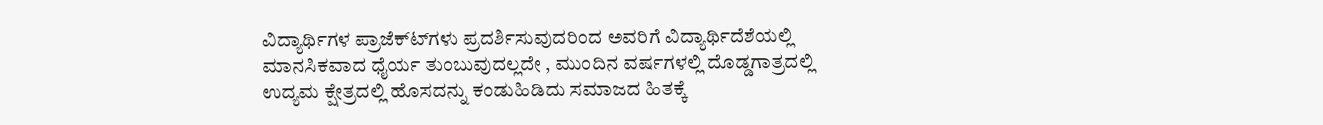ವಿದ್ಯಾರ್ಥಿಗಳ ಪ್ರಾಜೆಕ್ಟ್‍ಗಳು ಪ್ರದರ್ಶಿಸುವುದರಿಂದ ಅವರಿಗೆ ವಿದ್ಯಾರ್ಥಿದೆಶೆಯಲ್ಲಿ ಮಾನಸಿಕವಾದ ಧೈರ್ಯ ತುಂಬುವುದಲ್ಲದೇ , ಮುಂದಿನ ವರ್ಷಗಳಲ್ಲಿ ದೊಡ್ಡಗಾತ್ರದಲ್ಲಿ ಉದ್ಯಮ ಕ್ಷೇತ್ರದಲ್ಲಿ ಹೊಸದನ್ನು ಕಂಡುಹಿಡಿದು ಸಮಾಜದ ಹಿತಕ್ಕೆ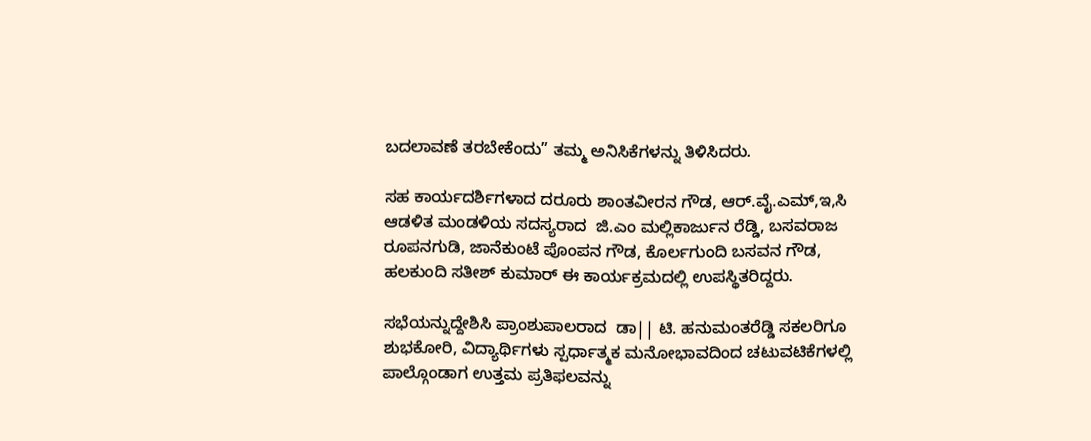ಬದಲಾವಣೆ ತರಬೇಕೆಂದು” ತಮ್ಮ ಅನಿಸಿಕೆಗಳನ್ನು ತಿಳಿಸಿದರು.

ಸಹ ಕಾರ್ಯದರ್ಶಿಗಳಾದ ದರೂರು ಶಾಂತವೀರನ ಗೌಡ, ಆರ್.ವೈ.ಎಮ್,ಇ,ಸಿ ಆಡಳಿತ ಮಂಡಳಿಯ ಸದಸ್ಯರಾದ  ಜಿ.ಎಂ ಮಲ್ಲಿಕಾರ್ಜುನ ರೆಡ್ಡಿ, ಬಸವರಾಜ ರೂಪನಗುಡಿ, ಜಾನೆಕುಂಟೆ ಪೊಂಪನ ಗೌಡ, ಕೊರ್ಲಗುಂದಿ ಬಸವನ ಗೌಡ, ಹಲಕುಂದಿ ಸತೀಶ್ ಕುಮಾರ್ ಈ ಕಾರ್ಯಕ್ರಮದಲ್ಲಿ ಉಪಸ್ಥಿತರಿದ್ದರು.

ಸಭೆಯನ್ನುದ್ದೇಶಿಸಿ ಪ್ರಾಂಶುಪಾಲರಾದ  ಡಾ|| ಟಿ. ಹನುಮಂತರೆಡ್ಡಿ ಸಕಲರಿಗೂ ಶುಭಕೋರಿ, ವಿದ್ಯಾರ್ಥಿಗಳು ಸ್ಪರ್ಧಾತ್ಮಕ ಮನೋಭಾವದಿಂದ ಚಟುವಟಿಕೆಗಳಲ್ಲಿ ಪಾಲ್ಗೊಂಡಾಗ ಉತ್ತಮ ಪ್ರತಿಫಲವನ್ನು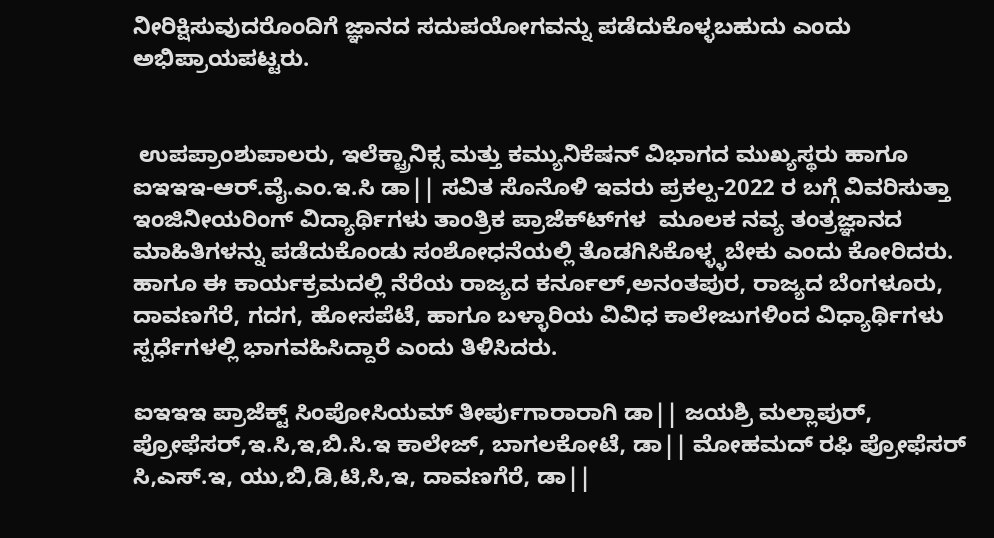ನೀರಿಕ್ಷಿಸುವುದರೊಂದಿಗೆ ಜ್ಞಾನದ ಸದುಪಯೋಗವನ್ನು ಪಡೆದುಕೊಳ್ಳಬಹುದು ಎಂದು ಅಭಿಪ್ರಾಯಪಟ್ಟರು.


 ಉಪಪ್ರಾಂಶುಪಾಲರು, ಇಲೆಕ್ಟ್ರಾನಿಕ್ಸ ಮತ್ತು ಕಮ್ಯುನಿಕೆಷನ್ ವಿಭಾಗದ ಮುಖ್ಯಸ್ಥರು ಹಾಗೂ  ಐಇಇಇ-ಆರ್.ವೈ.ಎಂ.ಇ.ಸಿ ಡಾ|| ಸವಿತ ಸೊನೊಳಿ ಇವರು ಪ್ರಕಲ್ಪ-2022 ರ ಬಗ್ಗೆ ವಿವರಿಸುತ್ತಾ ಇಂಜಿನೀಯರಿಂಗ್ ವಿದ್ಯಾರ್ಥಿಗಳು ತಾಂತ್ರಿಕ ಪ್ರಾಜೆಕ್ಟ್‍ಗಳ  ಮೂಲಕ ನವ್ಯ ತಂತ್ರಜ್ಞಾನದ ಮಾಹಿತಿಗಳನ್ನು ಪಡೆದುಕೊಂಡು ಸಂಶೋಧನೆಯಲ್ಲಿ ತೊಡಗಿಸಿಕೊಳ್ಳ್ಳಬೇಕು ಎಂದು ಕೋರಿದರು. ಹಾಗೂ ಈ ಕಾರ್ಯಕ್ರಮದಲ್ಲಿ ನೆರೆಯ ರಾಜ್ಯದ ಕರ್ನೂಲ್,ಅನಂತಪುರ, ರಾಜ್ಯದ ಬೆಂಗಳೂರು, ದಾವಣಗೆರೆ, ಗದಗ, ಹೋಸಪೆಟೆ, ಹಾಗೂ ಬಳ್ಳಾರಿಯ ವಿವಿಧ ಕಾಲೇಜುಗಳಿಂದ ವಿಧ್ಯಾರ್ಥಿಗಳು ಸ್ಪರ್ಧೆಗಳಲ್ಲಿ ಭಾಗವಹಿಸಿದ್ದಾರೆ ಎಂದು ತಿಳಿಸಿದರು.

ಐಇಇಇ ಪ್ರಾಜೆಕ್ಟ್ ಸಿಂಪೋಸಿಯಮ್ ತೀರ್ಪುಗಾರಾರಾಗಿ ಡಾ|| ಜಯಶ್ರಿ ಮಲ್ಲಾಪುರ್, ಪ್ರೋಫೆಸರ್,ಇ.ಸಿ,ಇ,ಬಿ.ಸಿ.ಇ ಕಾಲೇಜ್, ಬಾಗಲಕೋಟೆ, ಡಾ|| ಮೋಹಮದ್ ರಫಿ ಪ್ರೋಫೆಸರ್ ಸಿ,ಎಸ್.ಇ, ಯು,ಬಿ,ಡಿ,ಟಿ,ಸಿ,ಇ, ದಾವಣಗೆರೆ, ಡಾ||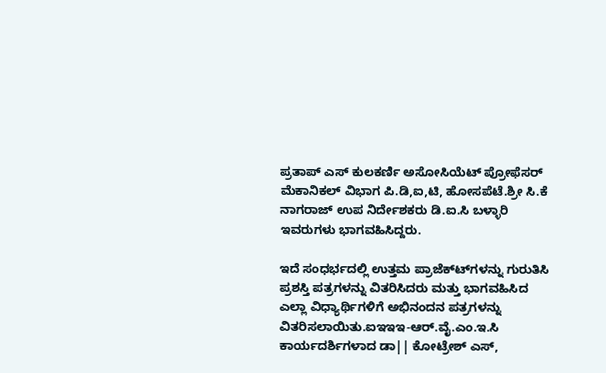ಪ್ರತಾಪ್ ಎಸ್ ಕುಲಕರ್ಣಿ ಅಸೋಸಿಯೆಟ್ ಪ್ರೋಫೆಸರ್ ಮೆಕಾನಿಕಲ್ ವಿಭಾಗ ಪಿ.ಡಿ,ಐ,ಟಿ, ಹೋಸಪೆಟೆ.ಶ್ರೀ ಸಿ.ಕೆ ನಾಗರಾಜ್ ಉಪ ನಿರ್ದೇಶಕರು ಡಿ.ಐ.ಸಿ ಬಳ್ಳಾರಿ ಇವರುಗಳು ಭಾಗವಹಿಸಿದ್ದರು.

ಇದೆ ಸಂಧರ್ಭದಲ್ಲಿ ಉತ್ತಮ ಪ್ರಾಜೆಕ್ಟ್‍ಗಳನ್ನು ಗುರುತಿಸಿ ಪ್ರಶಸ್ತಿ ಪತ್ರಗಳನ್ನು ವಿತರಿಸಿದರು ಮತ್ತು ಭಾಗವಹಿಸಿದ ಎಲ್ಲಾ ವಿಧ್ಯಾರ್ಥಿಗಳಿಗೆ ಅಭಿನಂದನ ಪತ್ರಗಳನ್ನು ವಿತರಿಸಲಾಯಿತು.ಐಇಇಇ-ಆರ್.ವೈ.ಎಂ.ಇ.ಸಿ ಕಾರ್ಯದರ್ಶಿಗಳಾದ ಡಾ|| ಕೋಟ್ರೇಶ್ ಎಸ್,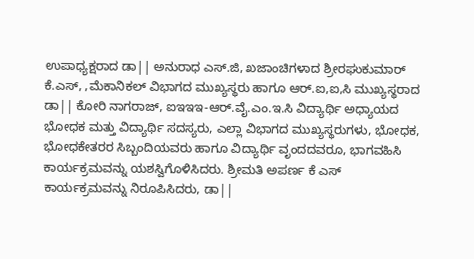ಉಪಾಧ್ಯಕ್ಷರಾದ ಡಾ|| ಅನುರಾಧ ಎಸ್.ಜಿ, ಖಜಾಂಚಿಗಳಾದ ಶ್ರೀರಘುಕುಮಾರ್ ಕೆ.ಎಸ್, ,ಮೆಕಾನಿಕಲ್ ವಿಭಾಗದ ಮುಖ್ಯಸ್ಥರು ಹಾಗೂ ಆರ್.ಐ,ಐ,ಸಿ ಮುಖ್ಯಸ್ಥರಾದ ಡಾ|| ಕೋರಿ ನಾಗರಾಜ್, ಐಇಇಇ-ಆರ್.ವೈ.ಎಂ.ಇ.ಸಿ ವಿದ್ಯಾರ್ಥಿ ಅಧ್ಯಾಯದ ಭೋಧಕ ಮತ್ತು ವಿದ್ಯಾರ್ಥಿ ಸದಸ್ಯರು, ಎಲ್ಲಾ ವಿಭಾಗದ ಮುಖ್ಯಸ್ಥರುಗಳು, ಭೋಧಕ, ಭೋಧಕೇತರರ ಸಿಬ್ಬಂದಿಯವರು ಹಾಗೂ ವಿದ್ಯಾರ್ಥಿ ವೃಂದದವರೂ, ಭಾಗವಹಿಸಿ ಕಾರ್ಯಕ್ರಮವನ್ನು ಯಶಸ್ವಿಗೊಳಿಸಿದರು. ಶ್ರೀಮತಿ ಅಪರ್ಣ ಕೆ ಎಸ್ ಕಾರ್ಯಕ್ರಮವನ್ನು ನಿರೂಪಿಸಿದರು, ಡಾ||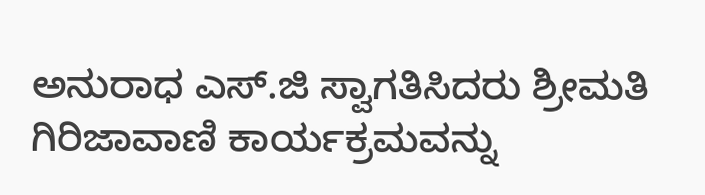ಅನುರಾಧ ಎಸ್.ಜಿ ಸ್ವಾಗತಿಸಿದರು ಶ್ರೀಮತಿ ಗಿರಿಜಾವಾಣಿ ಕಾರ್ಯಕ್ರಮವನ್ನು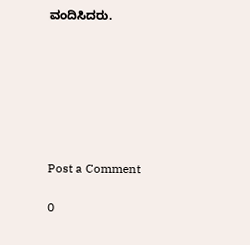ವಂದಿಸಿದರು.







Post a Comment

0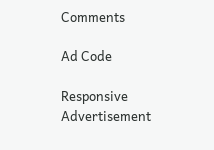Comments

Ad Code

Responsive Advertisement